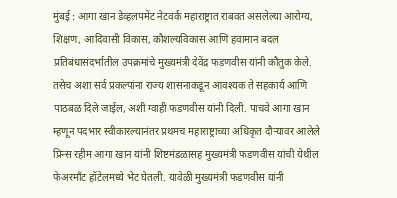मुंबई : आगा खान डेव्हलपमेंट नेटवर्क महाराष्ट्रात राबवत असलेल्या आरोग्य, शिक्षण, आदिवासी विकास, कौशल्यविकास आणि हवामान बदल प्रतिबंधासंदर्भातील उपक्रमांचे मुख्यमंत्री देवेंद्र फडणवीस यांनी कौतुक केले. तसेच अशा सर्व प्रकल्पांना राज्य शासनाकडून आवश्यक ते सहकार्य आणि पाठबळ दिले जाईल, अशी ग्वाही फडणवीस यांनी दिली. पाचवे आगा खान म्हणून पदभार स्वीकारल्यानंतर प्रथमच महाराष्ट्राच्या अधिकृत दौऱ्यावर आलेले प्रिन्स रहीम आगा खान यांनी शिष्टमंडळासह मुख्यमंत्री फडणवीस यांची येथील फेअरमाँट हॉटेलमध्ये भेट घेतली. यावेळी मुख्यमंत्री फडणवीस यांनी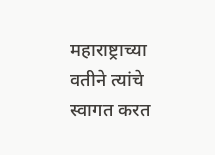महाराष्ट्राच्या वतीने त्यांचे स्वागत करत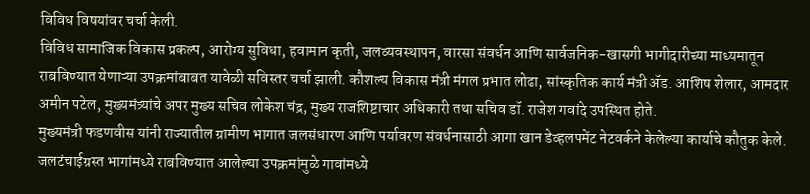विविध विषयांवर चर्चा केली.
विविध सामाजिक विकास प्रकल्प, आरोग्य सुविधा, हवामान कृती, जलव्यवस्थापन, वारसा संवर्धन आणि सार्वजनिक-खासगी भागीदारीच्या माध्यमातून राबविण्यात येणाऱ्या उपक्रमांबाबत यावेळी सविस्तर चर्चा झाली. कौशल्य विकास मंत्री मंगल प्रभात लोढा, सांस्कृतिक कार्य मंत्री ॲड. आशिष शेलार, आमदार अमीन पटेल, मुख्यमंत्र्यांचे अपर मुख्य सचिव लोकेश चंद्र, मुख्य राजशिष्टाचार अधिकारी तथा सचिव डॉ. राजेश गवांदे उपस्थित होते.
मुख्यमंत्री फडणवीस यांनी राज्यातील ग्रामीण भागात जलसंधारण आणि पर्यावरण संवर्धनासाठी आगा खान डेव्हलपमेंट नेटवर्कने केलेल्या कार्याचे कौतुक केले. जलटंचाईग्रस्त भागांमध्ये राबविण्यात आलेल्या उपक्रमांमुळे गावांमध्ये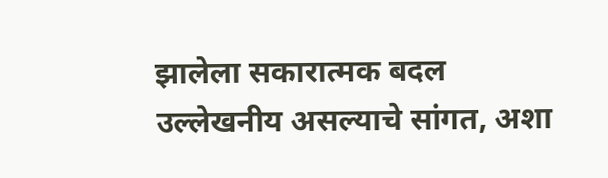झालेला सकारात्मक बदल उल्लेखनीय असल्याचे सांगत, अशा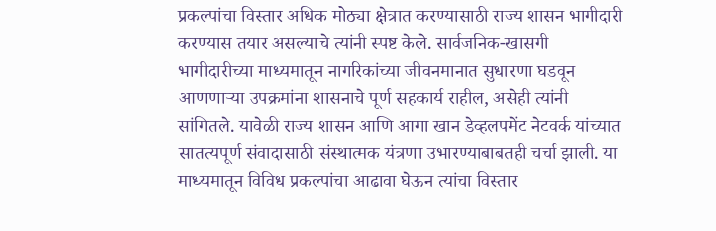प्रकल्पांचा विस्तार अधिक मोठ्या क्षेत्रात करण्यासाठी राज्य शासन भागीदारी करण्यास तयार असल्याचे त्यांनी स्पष्ट केले. सार्वजनिक-खासगी भागीदारीच्या माध्यमातून नागरिकांच्या जीवनमानात सुधारणा घडवून आणणाऱ्या उपक्रमांना शासनाचे पूर्ण सहकार्य राहील, असेही त्यांनी सांगितले. यावेळी राज्य शासन आणि आगा खान डेव्हलपमेंट नेटवर्क यांच्यात सातत्यपूर्ण संवादासाठी संस्थात्मक यंत्रणा उभारण्याबाबतही चर्चा झाली. या माध्यमातून विविध प्रकल्पांचा आढावा घेऊन त्यांचा विस्तार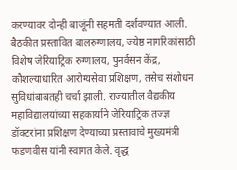करण्यावर दोन्ही बाजूंनी सहमती दर्शवण्यात आली.
बैठकीत प्रस्तावित बालरुग्णालय, ज्येष्ठ नागरिकांसाठी विशेष जेरियाट्रिक रुग्णालय, पुनर्वसन केंद्र, कौशल्याधारित आरोग्यसेवा प्रशिक्षण, तसेच संशोधन सुविधांबाबतही चर्चा झाली. राज्यातील वैद्यकीय महाविद्यालयांच्या सहकार्याने जेरियाट्रिक तज्ज्ञ डॉक्टरांना प्रशिक्षण देण्याच्या प्रस्तावाचे मुख्यमंत्री फडणवीस यांनी स्वागत केले. वृद्ध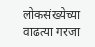लोकसंख्येच्या वाढत्या गरजा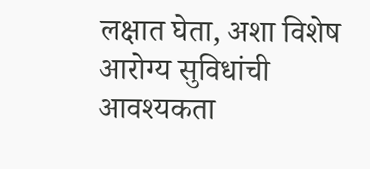लक्षात घेता, अशा विशेष आरोग्य सुविधांची आवश्यकता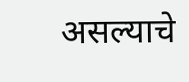असल्याचे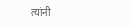त्यांनी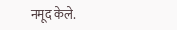नमूद केले.